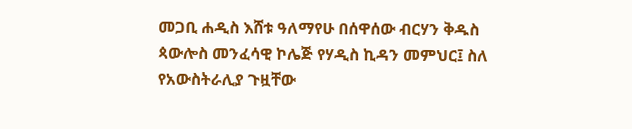መጋቢ ሐዲስ እሸቱ ዓለማየሁ በሰዋሰው ብርሃን ቅዱስ ጳውሎስ መንፈሳዊ ኮሌጅ የሃዲስ ኪዳን መምህር፤ ስለ የአውስትራሊያ ጉዟቸው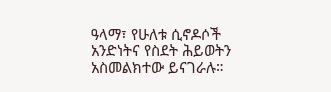ዓላማ፣ የሁለቱ ሲኖዶሶች አንድነትና የስደት ሕይወትን አስመልክተው ይናገራሉ።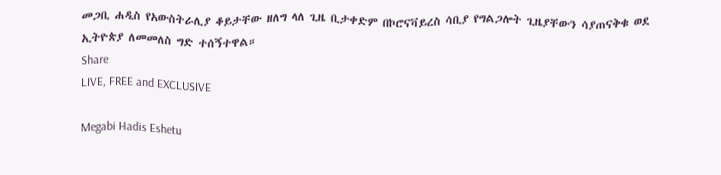መጋቢ ሐዲስ የአውስትራሊያ ቆይታቸው ዘለግ ላለ ጊዜ ቢታቀድም በኮሮናቫይረስ ሳቢያ የግልጋሎት ጊዜያቸውን ሳያጠናቅቁ ወደ ኢትዮጵያ ለመመለስ ግድ ተሰኝተዋል።
Share
LIVE, FREE and EXCLUSIVE

Megabi Hadis Eshetu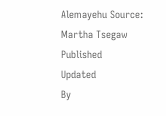Alemayehu Source: Martha Tsegaw
Published
Updated
By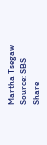Martha Tsegaw
Source: SBS
Share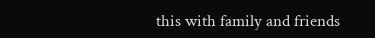this with family and friends